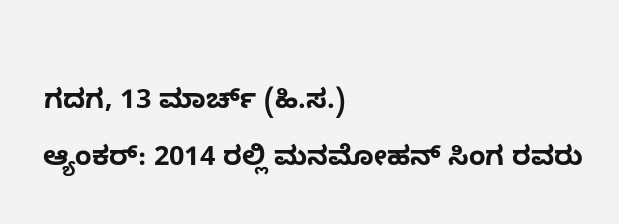ಗದಗ, 13 ಮಾರ್ಚ್ (ಹಿ.ಸ.)
ಆ್ಯಂಕರ್: 2014 ರಲ್ಲಿ ಮನಮೋಹನ್ ಸಿಂಗ ರವರು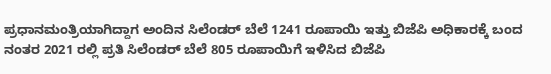ಪ್ರಧಾನಮಂತ್ರಿಯಾಗಿದ್ದಾಗ ಅಂದಿನ ಸಿಲೆಂಡರ್ ಬೆಲೆ 1241 ರೂಪಾಯಿ ಇತ್ತು ಬಿಜೆಪಿ ಅಧಿಕಾರಕ್ಕೆ ಬಂದ ನಂತರ 2021 ರಲ್ಲಿ ಪ್ರತಿ ಸಿಲೆಂಡರ್ ಬೆಲೆ 805 ರೂಪಾಯಿಗೆ ಇಳಿಸಿದ ಬಿಜೆಪಿ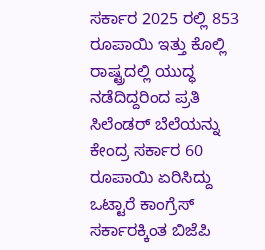ಸರ್ಕಾರ 2025 ರಲ್ಲಿ 853 ರೂಪಾಯಿ ಇತ್ತು ಕೊಲ್ಲಿ ರಾಷ್ಟ್ರದಲ್ಲಿ ಯುದ್ಧ ನಡೆದಿದ್ದರಿಂದ ಪ್ರತಿ ಸಿಲೆಂಡರ್ ಬೆಲೆಯನ್ನು ಕೇಂದ್ರ ಸರ್ಕಾರ 60 ರೂಪಾಯಿ ಏರಿಸಿದ್ದು ಒಟ್ಟಾರೆ ಕಾಂಗ್ರೆಸ್ ಸರ್ಕಾರಕ್ಕಿಂತ ಬಿಜೆಪಿ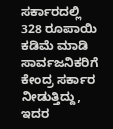ಸರ್ಕಾರದಲ್ಲಿ 328 ರೂಪಾಯಿ ಕಡಿಮೆ ಮಾಡಿ ಸಾರ್ವಜನಿಕರಿಗೆ ಕೇಂದ್ರ ಸರ್ಕಾರ ನೀಡುತ್ತಿದ್ದು, ಇದರ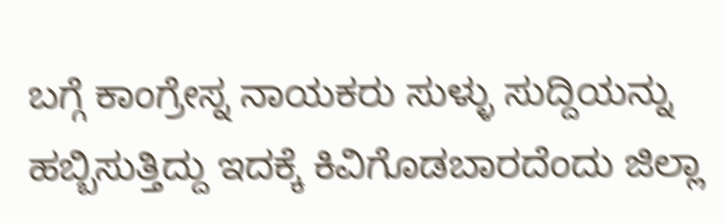ಬಗ್ಗೆ ಕಾಂಗ್ರೇಸ್ನ ನಾಯಕರು ಸುಳ್ಳು ಸುದ್ದಿಯನ್ನು ಹಬ್ಬಿಸುತ್ತಿದ್ದು ಇದಕ್ಕೆ ಕಿವಿಗೊಡಬಾರದೆಂದು ಜಿಲ್ಲಾ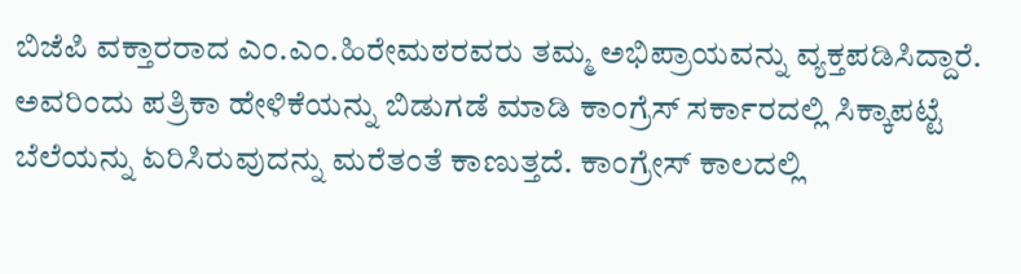ಬಿಜೆಪಿ ವಕ್ತಾರರಾದ ಎಂ.ಎಂ.ಹಿರೇಮಠರವರು ತಮ್ಮ ಅಭಿಪ್ರಾಯವನ್ನು ವ್ಯಕ್ತಪಡಿಸಿದ್ದಾರೆ.
ಅವರಿಂದು ಪತ್ರಿಕಾ ಹೇಳಿಕೆಯನ್ನು ಬಿಡುಗಡೆ ಮಾಡಿ ಕಾಂಗ್ರೆಸ್ ಸರ್ಕಾರದಲ್ಲಿ ಸಿಕ್ಕಾಪಟ್ಟೆ ಬೆಲೆಯನ್ನು ಏರಿಸಿರುವುದನ್ನು ಮರೆತಂತೆ ಕಾಣುತ್ತದೆ. ಕಾಂಗ್ರೇಸ್ ಕಾಲದಲ್ಲಿ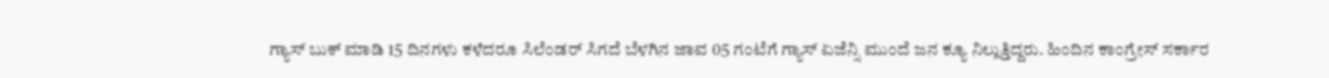ಗ್ಯಾಸ್ ಬುಕ್ ಮಾಡಿ 15 ದಿನಗಳು ಕಳೆದರೂ ಸಿಲೆಂಡರ್ ಸಿಗದೆ ಬೆಳಗಿನ ಜಾವ 05 ಗಂಟೆಗೆ ಗ್ಯಾಸ್ ಏಜೆನ್ಸಿ ಮುಂದೆ ಜನ ಕ್ಯೂ ನಿಲ್ಲುತ್ತಿದ್ದರು. ಹಿಂದಿನ ಕಾಂಗ್ರೇಸ್ ಸರ್ಕಾರ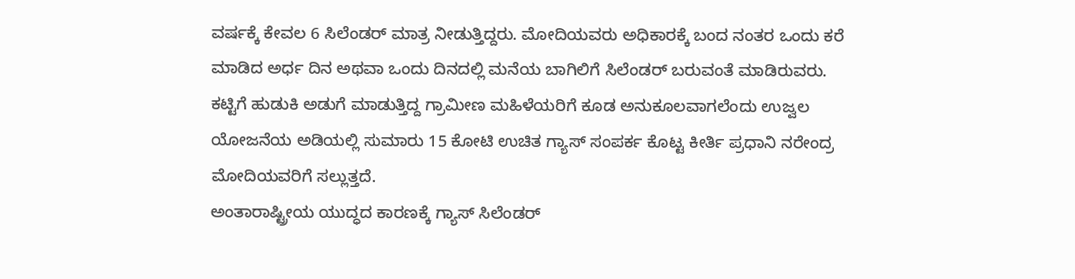ವರ್ಷಕ್ಕೆ ಕೇವಲ 6 ಸಿಲೆಂಡರ್ ಮಾತ್ರ ನೀಡುತ್ತಿದ್ದರು. ಮೋದಿಯವರು ಅಧಿಕಾರಕ್ಕೆ ಬಂದ ನಂತರ ಒಂದು ಕರೆ ಮಾಡಿದ ಅರ್ಧ ದಿನ ಅಥವಾ ಒಂದು ದಿನದಲ್ಲಿ ಮನೆಯ ಬಾಗಿಲಿಗೆ ಸಿಲೆಂಡರ್ ಬರುವಂತೆ ಮಾಡಿರುವರು. ಕಟ್ಟಿಗೆ ಹುಡುಕಿ ಅಡುಗೆ ಮಾಡುತ್ತಿದ್ದ ಗ್ರಾಮೀಣ ಮಹಿಳೆಯರಿಗೆ ಕೂಡ ಅನುಕೂಲವಾಗಲೆಂದು ಉಜ್ವಲ ಯೋಜನೆಯ ಅಡಿಯಲ್ಲಿ ಸುಮಾರು 15 ಕೋಟಿ ಉಚಿತ ಗ್ಯಾಸ್ ಸಂಪರ್ಕ ಕೊಟ್ಟ ಕೀರ್ತಿ ಪ್ರಧಾನಿ ನರೇಂದ್ರ ಮೋದಿಯವರಿಗೆ ಸಲ್ಲುತ್ತದೆ.
ಅಂತಾರಾಷ್ಟ್ರೀಯ ಯುದ್ಧದ ಕಾರಣಕ್ಕೆ ಗ್ಯಾಸ್ ಸಿಲೆಂಡರ್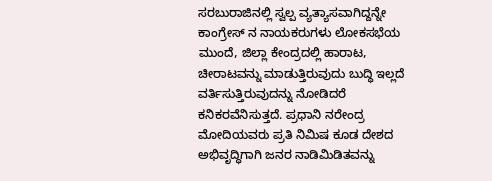ಸರಬುರಾಜಿನಲ್ಲಿ ಸ್ವಲ್ಪ ವ್ಯತ್ಯಾಸವಾಗಿದ್ದನ್ನೇ ಕಾಂಗ್ರೇಸ್ ನ ನಾಯಕರುಗಳು ಲೋಕಸಭೆಯ ಮುಂದೆ, ಜಿಲ್ಲಾ ಕೇಂದ್ರದಲ್ಲಿ ಹಾರಾಟ, ಚೀರಾಟವನ್ನು ಮಾಡುತ್ತಿರುವುದು ಬುದ್ಧಿ ಇಲ್ಲದೆ ವರ್ತಿಸುತ್ತಿರುವುದನ್ನು ನೋಡಿದರೆ ಕನಿಕರವೆನಿಸುತ್ತದೆ. ಪ್ರಧಾನಿ ನರೇಂದ್ರ ಮೋದಿಯವರು ಪ್ರತಿ ನಿಮಿಷ ಕೂಡ ದೇಶದ ಅಭಿವೃದ್ಧಿಗಾಗಿ ಜನರ ನಾಡಿಮಿಡಿತವನ್ನು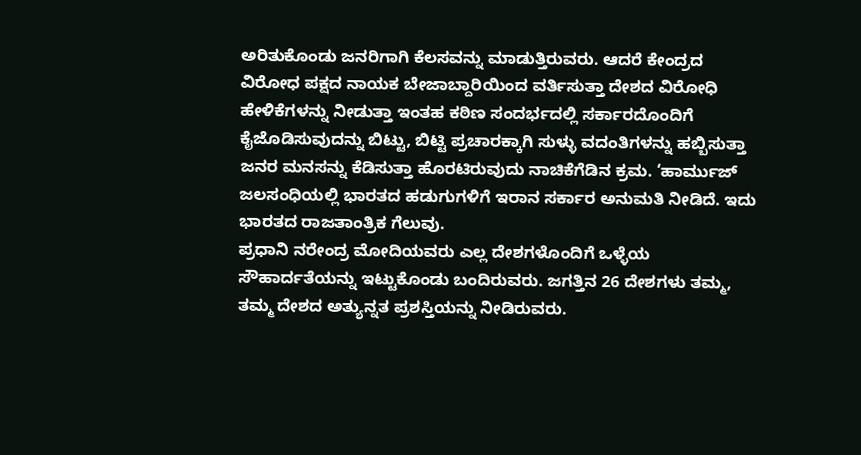ಅರಿತುಕೊಂಡು ಜನರಿಗಾಗಿ ಕೆಲಸವನ್ನು ಮಾಡುತ್ತಿರುವರು. ಆದರೆ ಕೇಂದ್ರದ ವಿರೋಧ ಪಕ್ಷದ ನಾಯಕ ಬೇಜಾಬ್ದಾರಿಯಿಂದ ವರ್ತಿಸುತ್ತಾ ದೇಶದ ವಿರೋಧಿ ಹೇಳಿಕೆಗಳನ್ನು ನೀಡುತ್ತಾ ಇಂತಹ ಕಠಿಣ ಸಂದರ್ಭದಲ್ಲಿ ಸರ್ಕಾರದೊಂದಿಗೆ ಕೈಜೊಡಿಸುವುದನ್ನು ಬಿಟ್ಟು, ಬಿಟ್ಟಿ ಪ್ರಚಾರಕ್ಕಾಗಿ ಸುಳ್ಳು ವದಂತಿಗಳನ್ನು ಹಬ್ಬಿಸುತ್ತಾ ಜನರ ಮನಸನ್ನು ಕೆಡಿಸುತ್ತಾ ಹೊರಟಿರುವುದು ನಾಚಿಕೆಗೆಡಿನ ಕ್ರಮ. ‘ಹಾರ್ಮುಜ್ ಜಲಸಂಧಿಯಲ್ಲಿ ಭಾರತದ ಹಡುಗುಗಳಿಗೆ ಇರಾನ ಸರ್ಕಾರ ಅನುಮತಿ ನೀಡಿದೆ. ಇದು ಭಾರತದ ರಾಜತಾಂತ್ರಿಕ ಗೆಲುವು.
ಪ್ರಧಾನಿ ನರೇಂದ್ರ ಮೋದಿಯವರು ಎಲ್ಲ ದೇಶಗಳೊಂದಿಗೆ ಒಳ್ಳೆಯ ಸೌಹಾರ್ದತೆಯನ್ನು ಇಟ್ಟುಕೊಂಡು ಬಂದಿರುವರು. ಜಗತ್ತಿನ 26 ದೇಶಗಳು ತಮ್ಮ, ತಮ್ಮ ದೇಶದ ಅತ್ಯುನ್ನತ ಪ್ರಶಸ್ತಿಯನ್ನು ನೀಡಿರುವರು.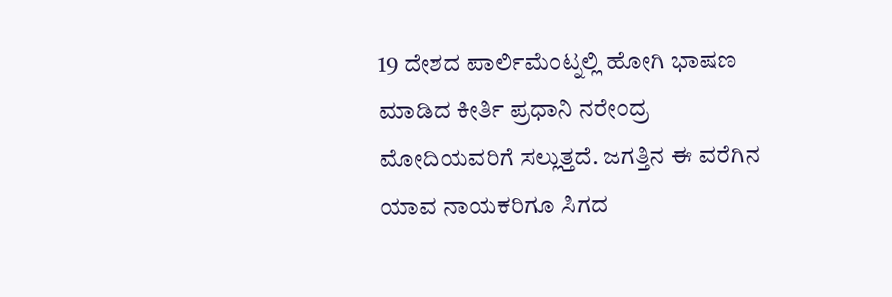19 ದೇಶದ ಪಾರ್ಲಿಮೆಂಟ್ನಲ್ಲಿ ಹೋಗಿ ಭಾಷಣ ಮಾಡಿದ ಕೀರ್ತಿ ಪ್ರಧಾನಿ ನರೇಂದ್ರ ಮೋದಿಯವರಿಗೆ ಸಲ್ಲುತ್ತದೆ. ಜಗತ್ತಿನ ಈ ವರೆಗಿನ ಯಾವ ನಾಯಕರಿಗೂ ಸಿಗದ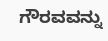ಗೌರವವನ್ನು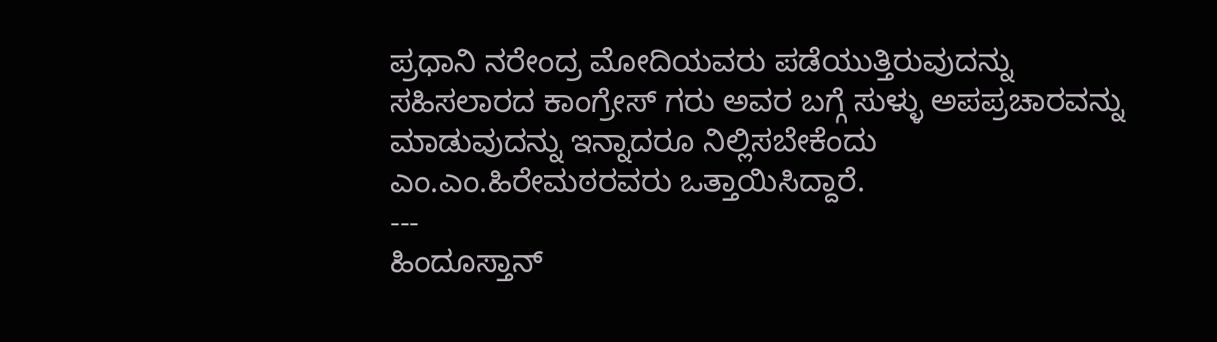ಪ್ರಧಾನಿ ನರೇಂದ್ರ ಮೋದಿಯವರು ಪಡೆಯುತ್ತಿರುವುದನ್ನು ಸಹಿಸಲಾರದ ಕಾಂಗ್ರೇಸ್ ಗರು ಅವರ ಬಗ್ಗೆ ಸುಳ್ಳು ಅಪಪ್ರಚಾರವನ್ನು ಮಾಡುವುದನ್ನು ಇನ್ನಾದರೂ ನಿಲ್ಲಿಸಬೇಕೆಂದು ಎಂ.ಎಂ.ಹಿರೇಮಠರವರು ಒತ್ತಾಯಿಸಿದ್ದಾರೆ.
---
ಹಿಂದೂಸ್ತಾನ್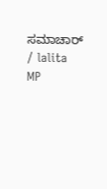ಸಮಾಚಾರ್ / lalita MP